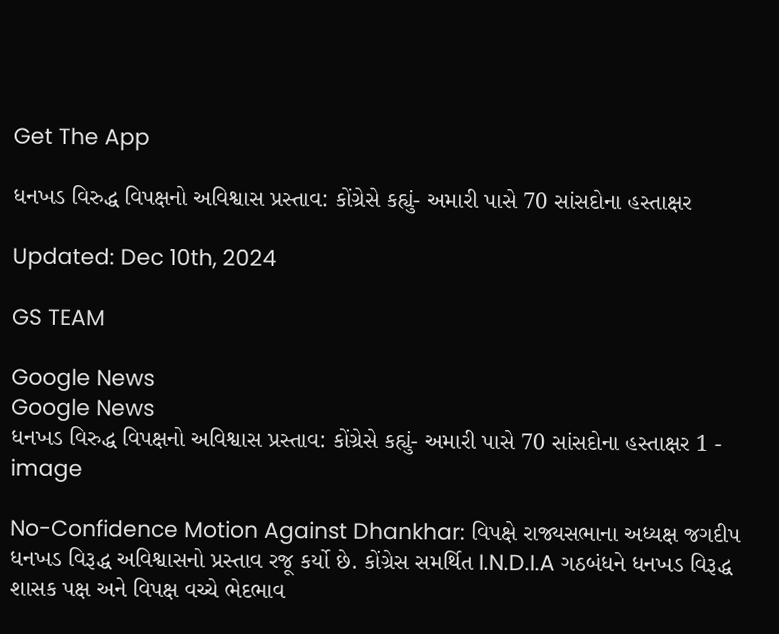Get The App

ધનખડ વિરુદ્ધ વિપક્ષનો અવિશ્વાસ પ્રસ્તાવ: કોંગ્રેસે કહ્યું- અમારી પાસે 70 સાંસદોના હસ્તાક્ષર

Updated: Dec 10th, 2024

GS TEAM

Google News
Google News
ધનખડ વિરુદ્ધ વિપક્ષનો અવિશ્વાસ પ્રસ્તાવ: કોંગ્રેસે કહ્યું- અમારી પાસે 70 સાંસદોના હસ્તાક્ષર 1 - image

No-Confidence Motion Against Dhankhar: વિપક્ષે રાજ્યસભાના અધ્યક્ષ જગદીપ ધનખડ વિરૂદ્ધ અવિશ્વાસનો પ્રસ્તાવ રજૂ કર્યો છે. કોંગ્રેસ સમર્થિત I.N.D.I.A ગઠબંધને ધનખડ વિરૂદ્ધ શાસક પક્ષ અને વિપક્ષ વચ્ચે ભેદભાવ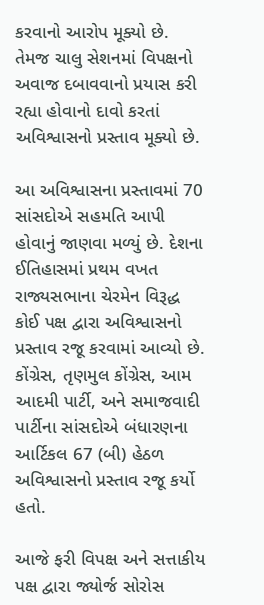કરવાનો આરોપ મૂક્યો છે. તેમજ ચાલુ સેશનમાં વિપક્ષનો અવાજ દબાવવાનો પ્રયાસ કરી રહ્યા હોવાનો દાવો કરતાં અવિશ્વાસનો પ્રસ્તાવ મૂક્યો છે.

આ અવિશ્વાસના પ્રસ્તાવમાં 70 સાંસદોએ સહમતિ આપી હોવાનું જાણવા મળ્યું છે. દેશના ઈતિહાસમાં પ્રથમ વખત રાજ્યસભાના ચેરમેન વિરૂદ્ધ કોઈ પક્ષ દ્વારા અવિશ્વાસનો પ્રસ્તાવ રજૂ કરવામાં આવ્યો છે. કોંગ્રેસ, તૃણમુલ કોંગ્રેસ, આમ આદમી પાર્ટી, અને સમાજવાદી પાર્ટીના સાંસદોએ બંધારણના આર્ટિકલ 67 (બી) હેઠળ અવિશ્વાસનો પ્રસ્તાવ રજૂ કર્યો હતો.

આજે ફરી વિપક્ષ અને સત્તાકીય પક્ષ દ્વારા જ્યોર્જ સોરોસ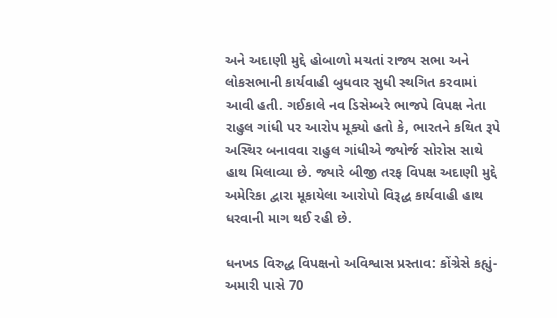અને અદાણી મુદ્દે હોબાળો મચતાં રાજ્ય સભા અને લોકસભાની કાર્યવાહી બુધવાર સુધી સ્થગિત કરવામાં આવી હતી. ગઈકાલે નવ ડિસેમ્બરે ભાજપે વિપક્ષ નેતા રાહુલ ગાંધી પર આરોપ મૂક્યો હતો કે, ભારતને કથિત રૂપે અસ્થિર બનાવવા રાહુલ ગાંધીએ જ્યોર્જ સોરોસ સાથે હાથ મિલાવ્યા છે. જ્યારે બીજી તરફ વિપક્ષ અદાણી મુદ્દે અમેરિકા દ્વારા મૂકાયેલા આરોપો વિરૂદ્ધ કાર્યવાહી હાથ ધરવાની માગ થઈ રહી છે.

ધનખડ વિરુદ્ધ વિપક્ષનો અવિશ્વાસ પ્રસ્તાવ: કોંગ્રેસે કહ્યું- અમારી પાસે 70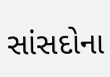સાંસદોના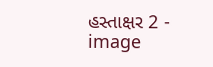હસ્તાક્ષર 2 - image